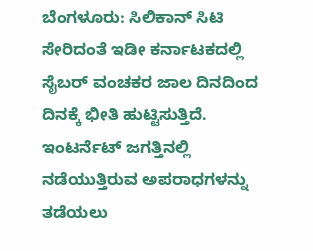ಬೆಂಗಳೂರು: ಸಿಲಿಕಾನ್ ಸಿಟಿ ಸೇರಿದಂತೆ ಇಡೀ ಕರ್ನಾಟಕದಲ್ಲಿ ಸೈಬರ್ ವಂಚಕರ ಜಾಲ ದಿನದಿಂದ ದಿನಕ್ಕೆ ಭೀತಿ ಹುಟ್ಟಿಸುತ್ತಿದೆ. ಇಂಟರ್ನೆಟ್ ಜಗತ್ತಿನಲ್ಲಿ ನಡೆಯುತ್ತಿರುವ ಅಪರಾಧಗಳನ್ನು ತಡೆಯಲು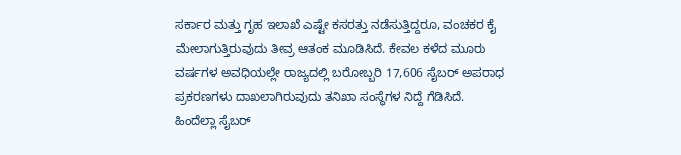ಸರ್ಕಾರ ಮತ್ತು ಗೃಹ ಇಲಾಖೆ ಎಷ್ಟೇ ಕಸರತ್ತು ನಡೆಸುತ್ತಿದ್ದರೂ, ವಂಚಕರ ಕೈ ಮೇಲಾಗುತ್ತಿರುವುದು ತೀವ್ರ ಆತಂಕ ಮೂಡಿಸಿದೆ. ಕೇವಲ ಕಳೆದ ಮೂರು ವರ್ಷಗಳ ಅವಧಿಯಲ್ಲೇ ರಾಜ್ಯದಲ್ಲಿ ಬರೋಬ್ಬರಿ 17,606 ಸೈಬರ್ ಅಪರಾಧ ಪ್ರಕರಣಗಳು ದಾಖಲಾಗಿರುವುದು ತನಿಖಾ ಸಂಸ್ಥೆಗಳ ನಿದ್ದೆ ಗೆಡಿಸಿದೆ.
ಹಿಂದೆಲ್ಲಾ ಸೈಬರ್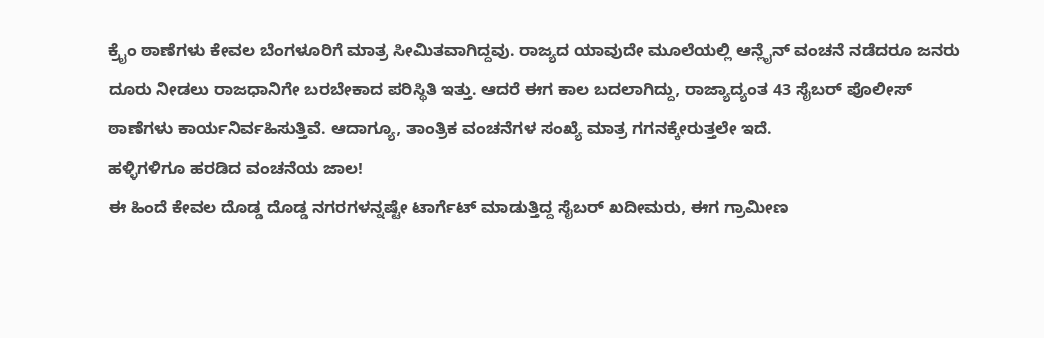ಕ್ರೈಂ ಠಾಣೆಗಳು ಕೇವಲ ಬೆಂಗಳೂರಿಗೆ ಮಾತ್ರ ಸೀಮಿತವಾಗಿದ್ದವು. ರಾಜ್ಯದ ಯಾವುದೇ ಮೂಲೆಯಲ್ಲಿ ಆನ್ಲೈನ್ ವಂಚನೆ ನಡೆದರೂ ಜನರು ದೂರು ನೀಡಲು ರಾಜಧಾನಿಗೇ ಬರಬೇಕಾದ ಪರಿಸ್ಥಿತಿ ಇತ್ತು. ಆದರೆ ಈಗ ಕಾಲ ಬದಲಾಗಿದ್ದು, ರಾಜ್ಯಾದ್ಯಂತ 43 ಸೈಬರ್ ಪೊಲೀಸ್ ಠಾಣೆಗಳು ಕಾರ್ಯನಿರ್ವಹಿಸುತ್ತಿವೆ. ಆದಾಗ್ಯೂ, ತಾಂತ್ರಿಕ ವಂಚನೆಗಳ ಸಂಖ್ಯೆ ಮಾತ್ರ ಗಗನಕ್ಕೇರುತ್ತಲೇ ಇದೆ.
ಹಳ್ಳಿಗಳಿಗೂ ಹರಡಿದ ವಂಚನೆಯ ಜಾಲ!
ಈ ಹಿಂದೆ ಕೇವಲ ದೊಡ್ಡ ದೊಡ್ಡ ನಗರಗಳನ್ನಷ್ಟೇ ಟಾರ್ಗೆಟ್ ಮಾಡುತ್ತಿದ್ದ ಸೈಬರ್ ಖದೀಮರು, ಈಗ ಗ್ರಾಮೀಣ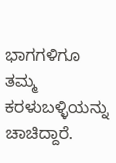ಭಾಗಗಳಿಗೂ ತಮ್ಮ ಕರಳುಬಳ್ಳಿಯನ್ನು ಚಾಚಿದ್ದಾರೆ.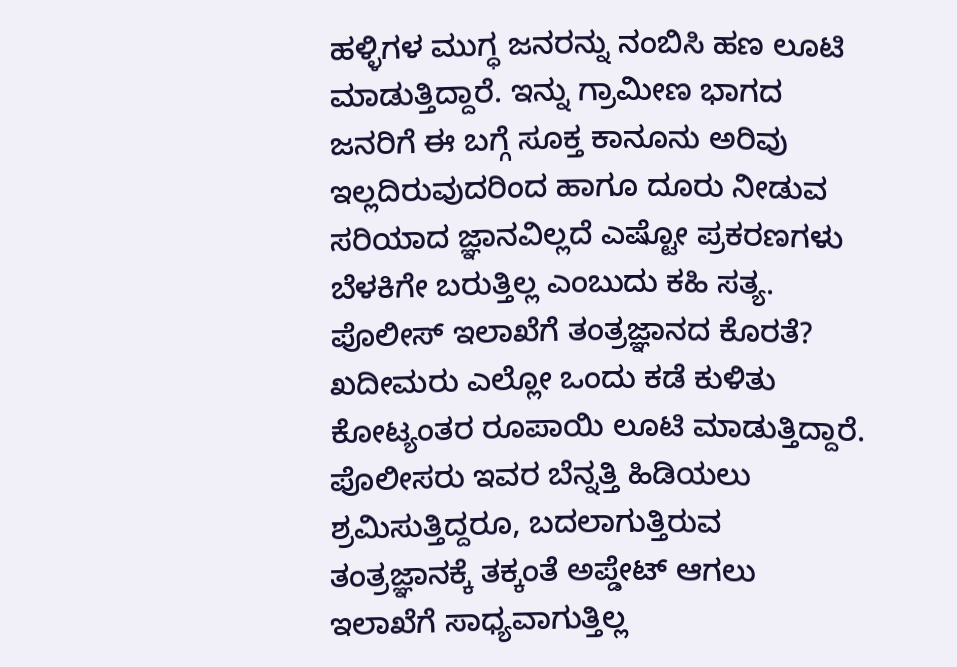ಹಳ್ಳಿಗಳ ಮುಗ್ಧ ಜನರನ್ನು ನಂಬಿಸಿ ಹಣ ಲೂಟಿ ಮಾಡುತ್ತಿದ್ದಾರೆ. ಇನ್ನು ಗ್ರಾಮೀಣ ಭಾಗದ ಜನರಿಗೆ ಈ ಬಗ್ಗೆ ಸೂಕ್ತ ಕಾನೂನು ಅರಿವು ಇಲ್ಲದಿರುವುದರಿಂದ ಹಾಗೂ ದೂರು ನೀಡುವ ಸರಿಯಾದ ಜ್ಞಾನವಿಲ್ಲದೆ ಎಷ್ಟೋ ಪ್ರಕರಣಗಳು ಬೆಳಕಿಗೇ ಬರುತ್ತಿಲ್ಲ ಎಂಬುದು ಕಹಿ ಸತ್ಯ.
ಪೊಲೀಸ್ ಇಲಾಖೆಗೆ ತಂತ್ರಜ್ಞಾನದ ಕೊರತೆ?
ಖದೀಮರು ಎಲ್ಲೋ ಒಂದು ಕಡೆ ಕುಳಿತು ಕೋಟ್ಯಂತರ ರೂಪಾಯಿ ಲೂಟಿ ಮಾಡುತ್ತಿದ್ದಾರೆ. ಪೊಲೀಸರು ಇವರ ಬೆನ್ನತ್ತಿ ಹಿಡಿಯಲು ಶ್ರಮಿಸುತ್ತಿದ್ದರೂ, ಬದಲಾಗುತ್ತಿರುವ ತಂತ್ರಜ್ಞಾನಕ್ಕೆ ತಕ್ಕಂತೆ ಅಪ್ಡೇಟ್ ಆಗಲು ಇಲಾಖೆಗೆ ಸಾಧ್ಯವಾಗುತ್ತಿಲ್ಲ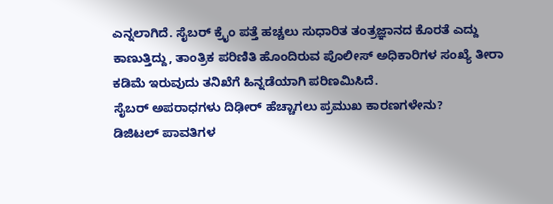ಎನ್ನಲಾಗಿದೆ. ಸೈಬರ್ ಕ್ರೈಂ ಪತ್ತೆ ಹಚ್ಚಲು ಸುಧಾರಿತ ತಂತ್ರಜ್ಞಾನದ ಕೊರತೆ ಎದ್ದು ಕಾಣುತ್ತಿದ್ದು, ತಾಂತ್ರಿಕ ಪರಿಣಿತಿ ಹೊಂದಿರುವ ಪೊಲೀಸ್ ಅಧಿಕಾರಿಗಳ ಸಂಖ್ಯೆ ತೀರಾ ಕಡಿಮೆ ಇರುವುದು ತನಿಖೆಗೆ ಹಿನ್ನಡೆಯಾಗಿ ಪರಿಣಮಿಸಿದೆ.
ಸೈಬರ್ ಅಪರಾಧಗಳು ದಿಢೀರ್ ಹೆಚ್ಚಾಗಲು ಪ್ರಮುಖ ಕಾರಣಗಳೇನು?
ಡಿಜಿಟಲ್ ಪಾವತಿಗಳ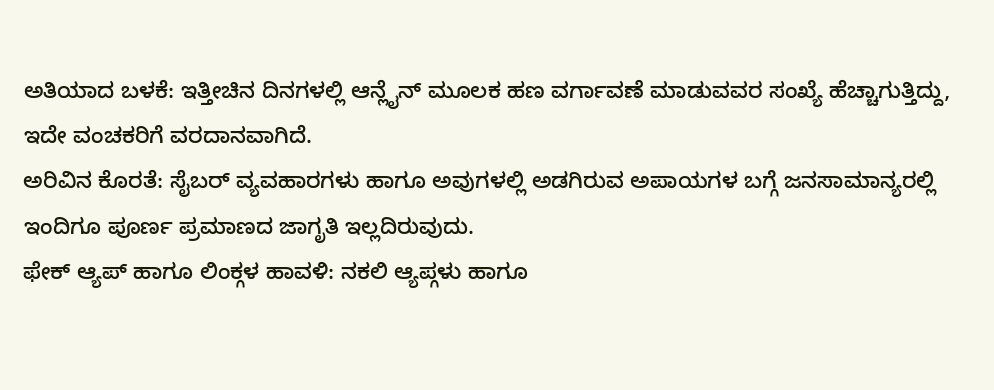ಅತಿಯಾದ ಬಳಕೆ: ಇತ್ತೀಚಿನ ದಿನಗಳಲ್ಲಿ ಆನ್ಲೈನ್ ಮೂಲಕ ಹಣ ವರ್ಗಾವಣೆ ಮಾಡುವವರ ಸಂಖ್ಯೆ ಹೆಚ್ಚಾಗುತ್ತಿದ್ದು, ಇದೇ ವಂಚಕರಿಗೆ ವರದಾನವಾಗಿದೆ.
ಅರಿವಿನ ಕೊರತೆ: ಸೈಬರ್ ವ್ಯವಹಾರಗಳು ಹಾಗೂ ಅವುಗಳಲ್ಲಿ ಅಡಗಿರುವ ಅಪಾಯಗಳ ಬಗ್ಗೆ ಜನಸಾಮಾನ್ಯರಲ್ಲಿ ಇಂದಿಗೂ ಪೂರ್ಣ ಪ್ರಮಾಣದ ಜಾಗೃತಿ ಇಲ್ಲದಿರುವುದು.
ಫೇಕ್ ಆ್ಯಪ್ ಹಾಗೂ ಲಿಂಕ್ಗಳ ಹಾವಳಿ: ನಕಲಿ ಆ್ಯಪ್ಗಳು ಹಾಗೂ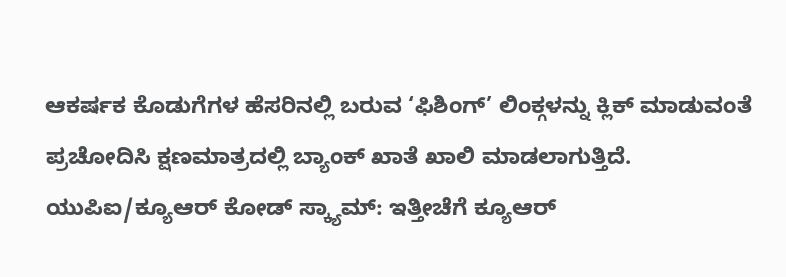ಆಕರ್ಷಕ ಕೊಡುಗೆಗಳ ಹೆಸರಿನಲ್ಲಿ ಬರುವ ‘ಫಿಶಿಂಗ್’ ಲಿಂಕ್ಗಳನ್ನು ಕ್ಲಿಕ್ ಮಾಡುವಂತೆ ಪ್ರಚೋದಿಸಿ ಕ್ಷಣಮಾತ್ರದಲ್ಲಿ ಬ್ಯಾಂಕ್ ಖಾತೆ ಖಾಲಿ ಮಾಡಲಾಗುತ್ತಿದೆ.
ಯುಪಿಐ/ಕ್ಯೂಆರ್ ಕೋಡ್ ಸ್ಕ್ಯಾಮ್: ಇತ್ತೀಚೆಗೆ ಕ್ಯೂಆರ್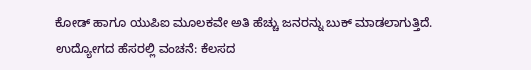ಕೋಡ್ ಹಾಗೂ ಯುಪಿಐ ಮೂಲಕವೇ ಅತಿ ಹೆಚ್ಚು ಜನರನ್ನು ಬುಕ್ ಮಾಡಲಾಗುತ್ತಿದೆ.
ಉದ್ಯೋಗದ ಹೆಸರಲ್ಲಿ ವಂಚನೆ: ಕೆಲಸದ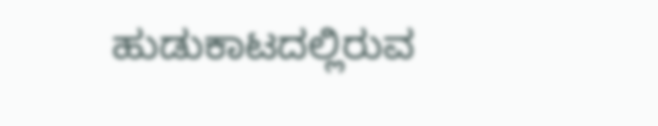ಹುಡುಕಾಟದಲ್ಲಿರುವ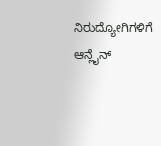ನಿರುದ್ಯೋಗಿಗಳಿಗೆ ಆನ್ಲೈನ್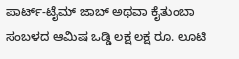ಪಾರ್ಟ್-ಟೈಮ್ ಜಾಬ್ ಅಥವಾ ಕೈತುಂಬಾ ಸಂಬಳದ ಆಮಿಷ ಒಡ್ಡಿ ಲಕ್ಷ ಲಕ್ಷ ರೂ. ಲೂಟಿ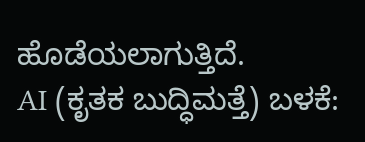ಹೊಡೆಯಲಾಗುತ್ತಿದೆ.
AI (ಕೃತಕ ಬುದ್ಧಿಮತ್ತೆ) ಬಳಕೆ: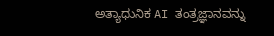ಅತ್ಯಾಧುನಿಕ AI ತಂತ್ರಜ್ಞಾನವನ್ನು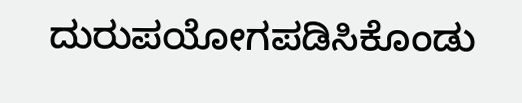ದುರುಪಯೋಗಪಡಿಸಿಕೊಂಡು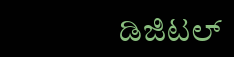ಡಿಜಿಟಲ್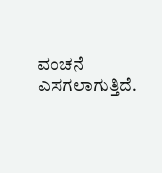ವಂಚನೆ ಎಸಗಲಾಗುತ್ತಿದೆ.